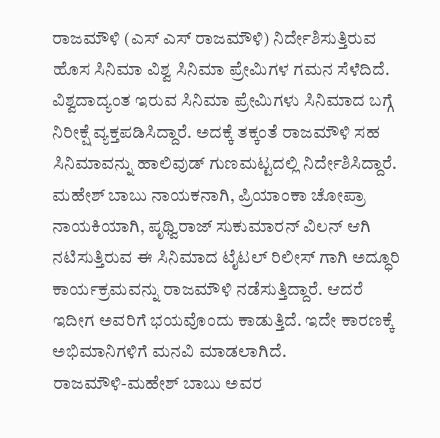ರಾಜಮೌಳಿ (ಎಸ್ ಎಸ್ ರಾಜಮೌಳಿ) ನಿರ್ದೇಶಿಸುತ್ತಿರುವ ಹೊಸ ಸಿನಿಮಾ ವಿಶ್ವ ಸಿನಿಮಾ ಪ್ರೇಮಿಗಳ ಗಮನ ಸೆಳೆದಿದೆ. ವಿಶ್ವದಾದ್ಯಂತ ಇರುವ ಸಿನಿಮಾ ಪ್ರೇಮಿಗಳು ಸಿನಿಮಾದ ಬಗ್ಗೆ ನಿರೀಕ್ಷೆ ವ್ಯಕ್ತಪಡಿಸಿದ್ದಾರೆ. ಅದಕ್ಕೆ ತಕ್ಕಂತೆ ರಾಜಮೌಳಿ ಸಹ ಸಿನಿಮಾವನ್ನು ಹಾಲಿವುಡ್ ಗುಣಮಟ್ಟದಲ್ಲಿ ನಿರ್ದೇಶಿಸಿದ್ದಾರೆ. ಮಹೇಶ್ ಬಾಬು ನಾಯಕನಾಗಿ, ಪ್ರಿಯಾಂಕಾ ಚೋಪ್ರಾ ನಾಯಕಿಯಾಗಿ, ಪೃಥ್ವಿರಾಜ್ ಸುಕುಮಾರನ್ ವಿಲನ್ ಆಗಿ ನಟಿಸುತ್ತಿರುವ ಈ ಸಿನಿಮಾದ ಟೈಟಲ್ ರಿಲೀಸ್ ಗಾಗಿ ಅದ್ಧೂರಿ ಕಾರ್ಯಕ್ರಮವನ್ನು ರಾಜಮೌಳಿ ನಡೆಸುತ್ತಿದ್ದಾರೆ. ಆದರೆ ಇದೀಗ ಅವರಿಗೆ ಭಯವೊಂದು ಕಾಡುತ್ತಿದೆ. ಇದೇ ಕಾರಣಕ್ಕೆ ಅಭಿಮಾನಿಗಳಿಗೆ ಮನವಿ ಮಾಡಲಾಗಿದೆ.
ರಾಜಮೌಳಿ-ಮಹೇಶ್ ಬಾಬು ಅವರ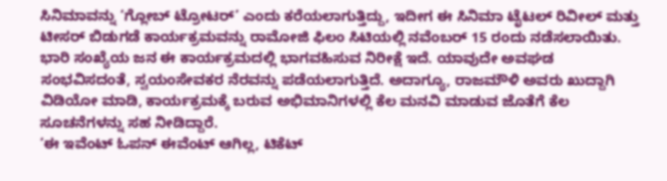ಸಿನಿಮಾವನ್ನು ‘ಗ್ಲೋಬ್ ಟ್ರೋಟರ್’ ಎಂದು ಕರೆಯಲಾಗುತ್ತಿದ್ದು, ಇದೀಗ ಈ ಸಿನಿಮಾ ಟೈಟಲ್ ರಿವೀಲ್ ಮತ್ತು ಟೀಸರ್ ಬಿಡುಗಡೆ ಕಾರ್ಯಕ್ರಮವನ್ನು ರಾಮೋಜಿ ಫಿಲಂ ಸಿಟಿಯಲ್ಲಿ ನವೆಂಬರ್ 15 ರಂದು ನಡೆಸಲಾಯಿತು. ಭಾರಿ ಸಂಖ್ಯೆಯ ಜನ ಈ ಕಾರ್ಯಕ್ರಮದಲ್ಲಿ ಭಾಗವಹಿಸುವ ನಿರೀಕ್ಷೆ ಇದೆ. ಯಾವುದೇ ಅವಘಡ ಸಂಭವಿಸದಂತೆ, ಸ್ವಯಂಸೇವಕರ ನೆರವನ್ನು ಪಡೆಯಲಾಗುತ್ತಿದೆ. ಅದಾಗ್ಯೂ, ರಾಜಮೌಳಿ ಅವರು ಖುದ್ದಾಗಿ ವಿಡಿಯೋ ಮಾಡಿ, ಕಾರ್ಯಕ್ರಮಕ್ಕೆ ಬರುವ ಅಭಿಮಾನಿಗಳಲ್ಲಿ ಕೆಲ ಮನವಿ ಮಾಡುವ ಜೊತೆಗೆ ಕೆಲ ಸೂಚನೆಗಳನ್ನು ಸಹ ನೀಡಿದ್ದಾರೆ.
‘ಈ ಇವೆಂಟ್ ಓಪನ್ ಈವೆಂಟ್ ಆಗಿಲ್ಲ, ಟಿಕೆಟ್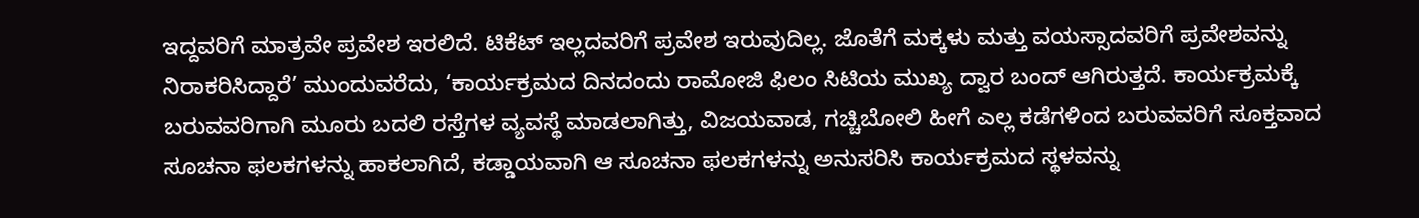ಇದ್ದವರಿಗೆ ಮಾತ್ರವೇ ಪ್ರವೇಶ ಇರಲಿದೆ. ಟಿಕೆಟ್ ಇಲ್ಲದವರಿಗೆ ಪ್ರವೇಶ ಇರುವುದಿಲ್ಲ. ಜೊತೆಗೆ ಮಕ್ಕಳು ಮತ್ತು ವಯಸ್ಸಾದವರಿಗೆ ಪ್ರವೇಶವನ್ನು ನಿರಾಕರಿಸಿದ್ದಾರೆ’ ಮುಂದುವರೆದು, ‘ಕಾರ್ಯಕ್ರಮದ ದಿನದಂದು ರಾಮೋಜಿ ಫಿಲಂ ಸಿಟಿಯ ಮುಖ್ಯ ದ್ವಾರ ಬಂದ್ ಆಗಿರುತ್ತದೆ. ಕಾರ್ಯಕ್ರಮಕ್ಕೆ ಬರುವವರಿಗಾಗಿ ಮೂರು ಬದಲಿ ರಸ್ತೆಗಳ ವ್ಯವಸ್ಥೆ ಮಾಡಲಾಗಿತ್ತು, ವಿಜಯವಾಡ, ಗಚ್ಚಿಬೋಲಿ ಹೀಗೆ ಎಲ್ಲ ಕಡೆಗಳಿಂದ ಬರುವವರಿಗೆ ಸೂಕ್ತವಾದ ಸೂಚನಾ ಫಲಕಗಳನ್ನು ಹಾಕಲಾಗಿದೆ, ಕಡ್ಡಾಯವಾಗಿ ಆ ಸೂಚನಾ ಫಲಕಗಳನ್ನು ಅನುಸರಿಸಿ ಕಾರ್ಯಕ್ರಮದ ಸ್ಥಳವನ್ನು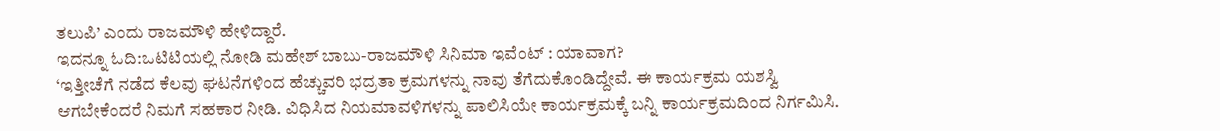ತಲುಪಿ’ ಎಂದು ರಾಜಮೌಳಿ ಹೇಳಿದ್ದಾರೆ.
ಇದನ್ನೂ ಓದಿ:ಒಟಿಟಿಯಲ್ಲಿ ನೋಡಿ ಮಹೇಶ್ ಬಾಬು-ರಾಜಮೌಳಿ ಸಿನಿಮಾ ಇವೆಂಟ್ : ಯಾವಾಗ?
‘ಇತ್ತೀಚೆಗೆ ನಡೆದ ಕೆಲವು ಘಟನೆಗಳಿಂದ ಹೆಚ್ಚುವರಿ ಭದ್ರತಾ ಕ್ರಮಗಳನ್ನು ನಾವು ತೆಗೆದುಕೊಂಡಿದ್ದೇವೆ. ಈ ಕಾರ್ಯಕ್ರಮ ಯಶಸ್ವಿ ಆಗಬೇಕೆಂದರೆ ನಿಮಗೆ ಸಹಕಾರ ನೀಡಿ. ವಿಧಿಸಿದ ನಿಯಮಾವಳಿಗಳನ್ನು ಪಾಲಿಸಿಯೇ ಕಾರ್ಯಕ್ರಮಕ್ಕೆ ಬನ್ನಿ ಕಾರ್ಯಕ್ರಮದಿಂದ ನಿರ್ಗಮಿಸಿ.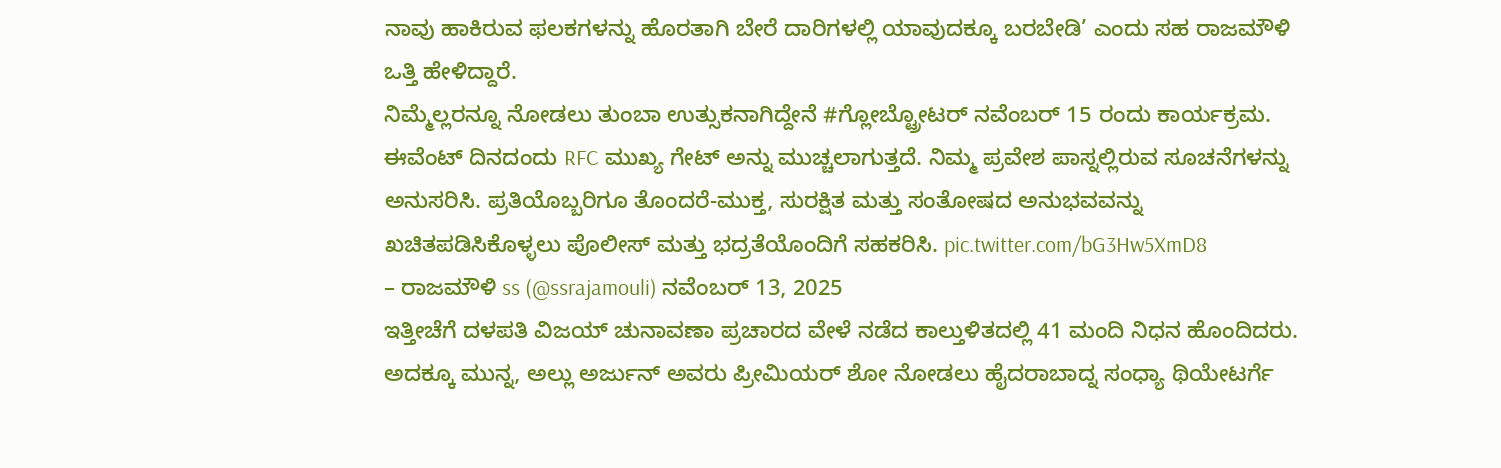ನಾವು ಹಾಕಿರುವ ಫಲಕಗಳನ್ನು ಹೊರತಾಗಿ ಬೇರೆ ದಾರಿಗಳಲ್ಲಿ ಯಾವುದಕ್ಕೂ ಬರಬೇಡಿ’ ಎಂದು ಸಹ ರಾಜಮೌಳಿ ಒತ್ತಿ ಹೇಳಿದ್ದಾರೆ.
ನಿಮ್ಮೆಲ್ಲರನ್ನೂ ನೋಡಲು ತುಂಬಾ ಉತ್ಸುಕನಾಗಿದ್ದೇನೆ #ಗ್ಲೋಬ್ಟ್ರೋಟರ್ ನವೆಂಬರ್ 15 ರಂದು ಕಾರ್ಯಕ್ರಮ.
ಈವೆಂಟ್ ದಿನದಂದು RFC ಮುಖ್ಯ ಗೇಟ್ ಅನ್ನು ಮುಚ್ಚಲಾಗುತ್ತದೆ. ನಿಮ್ಮ ಪ್ರವೇಶ ಪಾಸ್ನಲ್ಲಿರುವ ಸೂಚನೆಗಳನ್ನು ಅನುಸರಿಸಿ. ಪ್ರತಿಯೊಬ್ಬರಿಗೂ ತೊಂದರೆ-ಮುಕ್ತ, ಸುರಕ್ಷಿತ ಮತ್ತು ಸಂತೋಷದ ಅನುಭವವನ್ನು ಖಚಿತಪಡಿಸಿಕೊಳ್ಳಲು ಪೊಲೀಸ್ ಮತ್ತು ಭದ್ರತೆಯೊಂದಿಗೆ ಸಹಕರಿಸಿ. pic.twitter.com/bG3Hw5XmD8
– ರಾಜಮೌಳಿ ss (@ssrajamouli) ನವೆಂಬರ್ 13, 2025
ಇತ್ತೀಚೆಗೆ ದಳಪತಿ ವಿಜಯ್ ಚುನಾವಣಾ ಪ್ರಚಾರದ ವೇಳೆ ನಡೆದ ಕಾಲ್ತುಳಿತದಲ್ಲಿ 41 ಮಂದಿ ನಿಧನ ಹೊಂದಿದರು. ಅದಕ್ಕೂ ಮುನ್ನ, ಅಲ್ಲು ಅರ್ಜುನ್ ಅವರು ಪ್ರೀಮಿಯರ್ ಶೋ ನೋಡಲು ಹೈದರಾಬಾದ್ನ ಸಂಧ್ಯಾ ಥಿಯೇಟರ್ಗೆ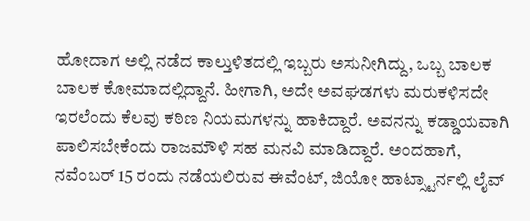ಹೋದಾಗ ಅಲ್ಲಿ ನಡೆದ ಕಾಲ್ತುಳಿತದಲ್ಲಿ ಇಬ್ಬರು ಅಸುನೀಗಿದ್ದು, ಒಬ್ಬ ಬಾಲಕ ಬಾಲಕ ಕೋಮಾದಲ್ಲಿದ್ದಾನೆ. ಹೀಗಾಗಿ, ಅದೇ ಅವಘಡಗಳು ಮರುಕಳಿಸದೇ ಇರಲೆಂದು ಕೆಲವು ಕಠಿಣ ನಿಯಮಗಳನ್ನು ಹಾಕಿದ್ದಾರೆ. ಅವನನ್ನು ಕಡ್ಡಾಯವಾಗಿ ಪಾಲಿಸಬೇಕೆಂದು ರಾಜಮೌಳಿ ಸಹ ಮನವಿ ಮಾಡಿದ್ದಾರೆ. ಅಂದಹಾಗೆ, ನವೆಂಬರ್ 15 ರಂದು ನಡೆಯಲಿರುವ ಈವೆಂಟ್, ಜಿಯೋ ಹಾಟ್ಸ್ಟಾರ್ನಲ್ಲಿ ಲೈವ್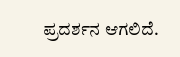ಪ್ರದರ್ಶನ ಆಗಲಿದೆ.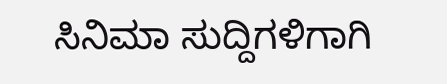ಸಿನಿಮಾ ಸುದ್ದಿಗಳಿಗಾಗಿ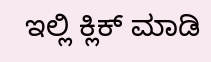ಇಲ್ಲಿ ಕ್ಲಿಕ್ ಮಾಡಿ